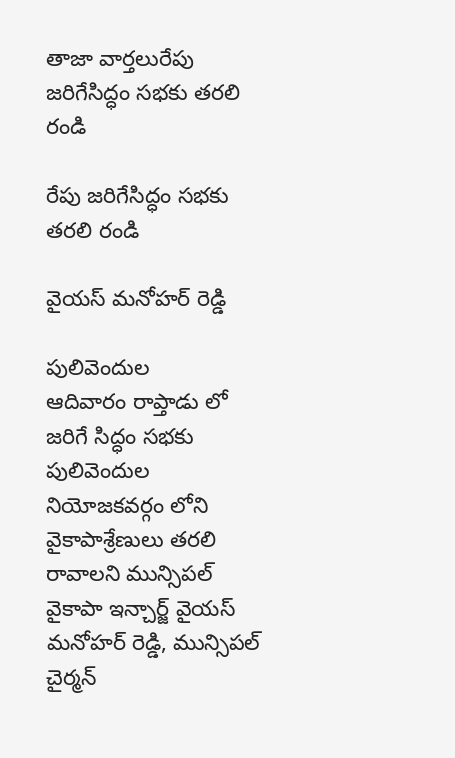తాజా వార్తలురేపు జరిగేసిద్ధం సభకు తరలి రండి

రేపు జరిగేసిద్ధం సభకు తరలి రండి

వైయస్ మనోహర్ రెడ్డి

పులివెందుల
ఆదివారం రాప్తాడు లో జరిగే సిద్ధం సభకు పులివెందుల నియోజకవర్గం లోని వైకాపాశ్రేణులు తరలి రావాలని మున్సిపల్ వైకాపా ఇన్చార్జ్ వైయస్ మనోహర్ రెడ్డి, మున్సిపల్ చైర్మన్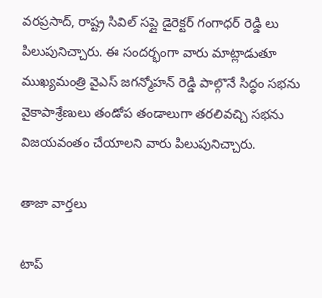వరప్రసాద్, రాష్ట్ర సివిల్ సప్లై డైరెక్టర్ గంగాధర్ రెడ్డి లు పిలుపునిచ్చారు. ఈ సందర్భంగా వారు మాట్లాడుతూ ముఖ్యమంత్రి వైఎస్ జగన్మోహన్ రెడ్డి పాల్గొనే సిద్ధం సభను వైకాపాశ్రేణులు తండోప తండాలుగా తరలివచ్చి సభను విజయవంతం చేయాలని వారు పిలుపునిచ్చారు.

తాజా వార్తలు

టాప్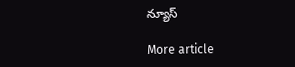న్యూస్

More article